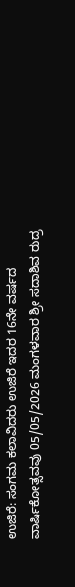ಉಜಿರೆ: ಸಂಗಮ ಕಲಾವಿದರು ಉಜಿರೆ ಇದರ 16ನೇ ವರ್ಷದ ವಾರ್ಷಿಕೋತ್ಸವವು 05/05/2026 ಮಂಗಳವಾರ ಶ್ರೀ ಸದಾಶಿವ ರುದ್ರ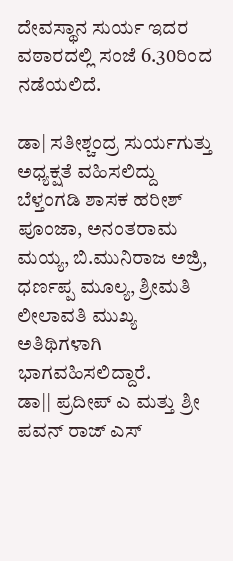ದೇವಸ್ಥಾನ ಸುರ್ಯ ಇದರ ವಠಾರದಲ್ಲಿ ಸಂಜೆ 6.30ರಿಂದ ನಡೆಯಲಿದೆ.

ಡಾ| ಸತೀಶ್ಚಂದ್ರ ಸುರ್ಯಗುತ್ತು ಅಧ್ಯಕ್ಷತೆ ವಹಿಸಲಿದ್ದು ಬೆಳ್ತಂಗಡಿ ಶಾಸಕ ಹರೀಶ್ ಪೂಂಜಾ, ಅನಂತರಾಮ ಮಯ್ಯ, ಬಿ.ಮುನಿರಾಜ ಅಜ್ರಿ, ಧರ್ಣಪ್ಪ ಮೂಲ್ಯ, ಶ್ರೀಮತಿ ಲೀಲಾವತಿ ಮುಖ್ಯ ಅತಿಥಿಗಳಾಗಿ ಭಾಗವಹಿಸಲಿದ್ದಾರೆ.
ಡಾ|| ಪ್ರದೀಪ್ ಎ ಮತ್ತು ಶ್ರೀ ಪವನ್ ರಾಜ್ ಎಸ್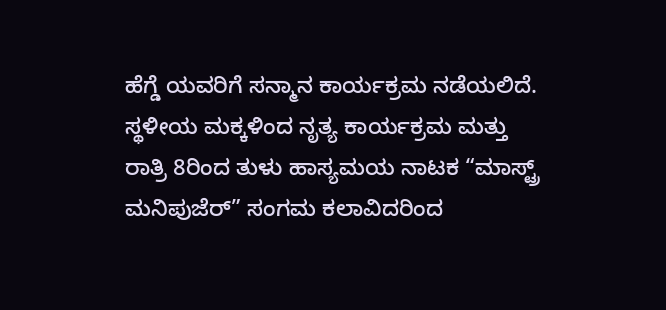ಹೆಗ್ಡೆ ಯವರಿಗೆ ಸನ್ಮಾನ ಕಾರ್ಯಕ್ರಮ ನಡೆಯಲಿದೆ.
ಸ್ಥಳೀಯ ಮಕ್ಕಳಿಂದ ನೃತ್ಯ ಕಾರ್ಯಕ್ರಮ ಮತ್ತು ರಾತ್ರಿ 8ರಿಂದ ತುಳು ಹಾಸ್ಯಮಯ ನಾಟಕ “ಮಾಸ್ಟ್ರ್ ಮನಿಪುಜೆರ್” ಸಂಗಮ ಕಲಾವಿದರಿಂದ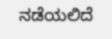ನಡೆಯಲಿದೆ